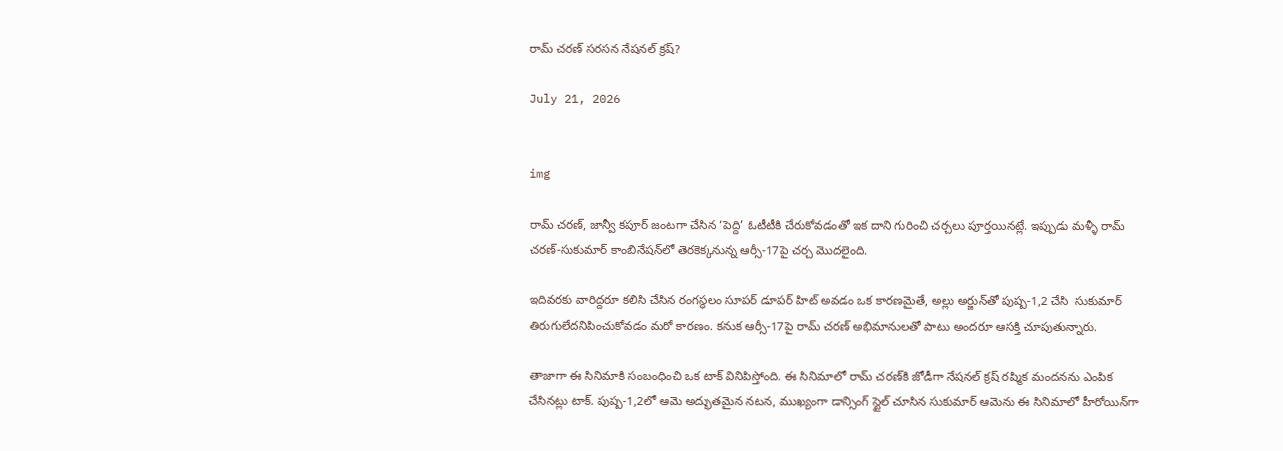రామ్ చరణ్ సరసన నేషనల్ క్రష్?

July 21, 2026


img

రామ్ చరణ్, జాన్వీ కపూర్‌ జంటగా చేసిన ‘పెద్ది’ ఓటీటీకి చేరుకోవడంతో ఇక దాని గురించి చర్చలు పూర్తయినట్లే. ఇప్పుడు మళ్ళీ రామ్‌ చరణ్‌-సుకుమార్ కాంబినేషన్‌లో తెరకెక్కనున్న ఆర్సీ-17పై చర్చ మొదలైంది.

ఇదివరకు వారిద్దరూ కలిసి చేసిన రంగస్థలం సూపర్ డూపర్ హిట్ అవడం ఒక కారణమైతే, అల్లు అర్జున్‌తో పుష్ప-1,2 చేసి  సుకుమార్ తిరుగులేదనిపించుకోవడం మరో కారణం. కనుక ఆర్సీ-17పై రామ్‌ చరణ్‌ అభిమానులతో పాటు అందరూ ఆసక్తి చూపుతున్నారు.

తాజాగా ఈ సినిమాకి సంబంధించి ఒక టాక్ వినిపిస్తోంది. ఈ సినిమాలో రామ్‌ చరణ్‌కి జోడీగా నేషనల్ క్రష్ రష్మిక మందనను ఎంపిక చేసినట్లు టాక్. పుష్ప-1,2లో ఆమె అద్భుతమైన నటన, ముఖ్యంగా డాన్సింగ్ స్టైల్ చూసిన సుకుమార్ ఆమెను ఈ సినిమాలో హీరోయిన్‌గా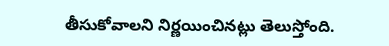తీసుకోవాలని నిర్ణయించినట్లు తెలుస్తోంది.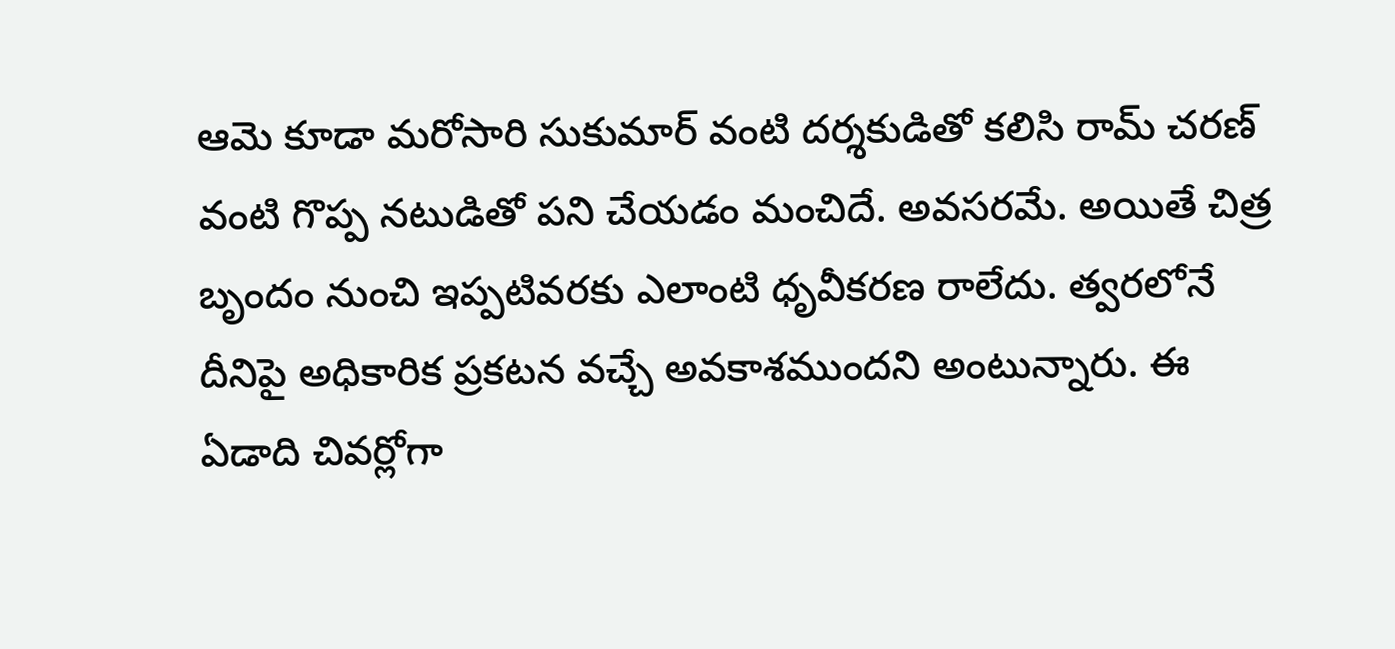ఆమె కూడా మరోసారి సుకుమార్ వంటి దర్శకుడితో కలిసి రామ్‌ చరణ్‌ వంటి గొప్ప నటుడితో పని చేయడం మంచిదే. అవసరమే. అయితే చిత్ర బృందం నుంచి ఇప్పటివరకు ఎలాంటి ధృవీకరణ రాలేదు. త్వరలోనే దీనిపై అధికారిక ప్రకటన వచ్చే అవకాశముందని అంటున్నారు. ఈ ఏడాది చివర్లోగా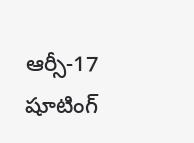ఆర్సీ-17 షూటింగ్‌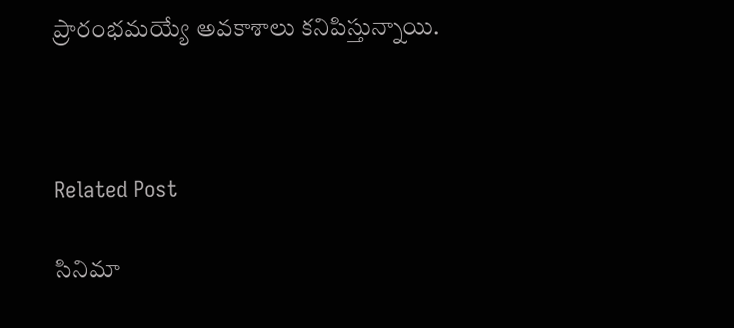ప్రారంభమయ్యే అవకాశాలు కనిపిస్తున్నాయి.



Related Post

సినిమా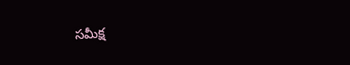స‌మీక్ష